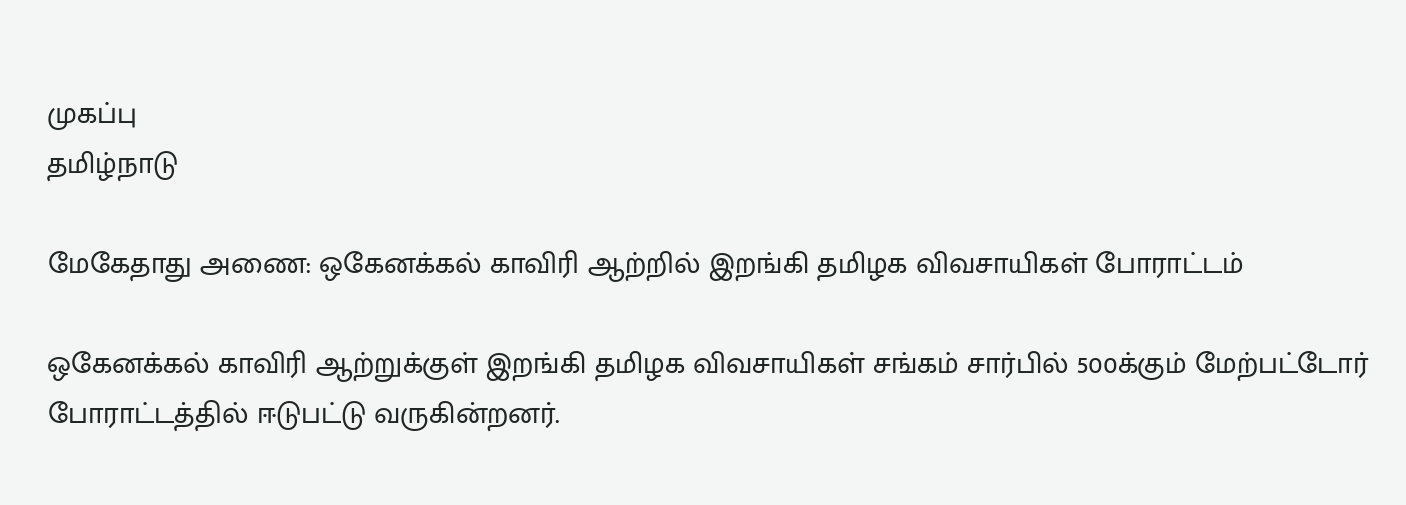முகப்பு
தமிழ்நாடு

மேகேதாது அணை: ஒகேனக்கல் காவிரி ஆற்றில் இறங்கி தமிழக விவசாயிகள் போராட்டம்

ஒகேனக்கல் காவிரி ஆற்றுக்குள் இறங்கி தமிழக விவசாயிகள் சங்கம் சார்பில் 500க்கும் மேற்பட்டோர் போராட்டத்தில் ஈடுபட்டு வருகின்றனர்.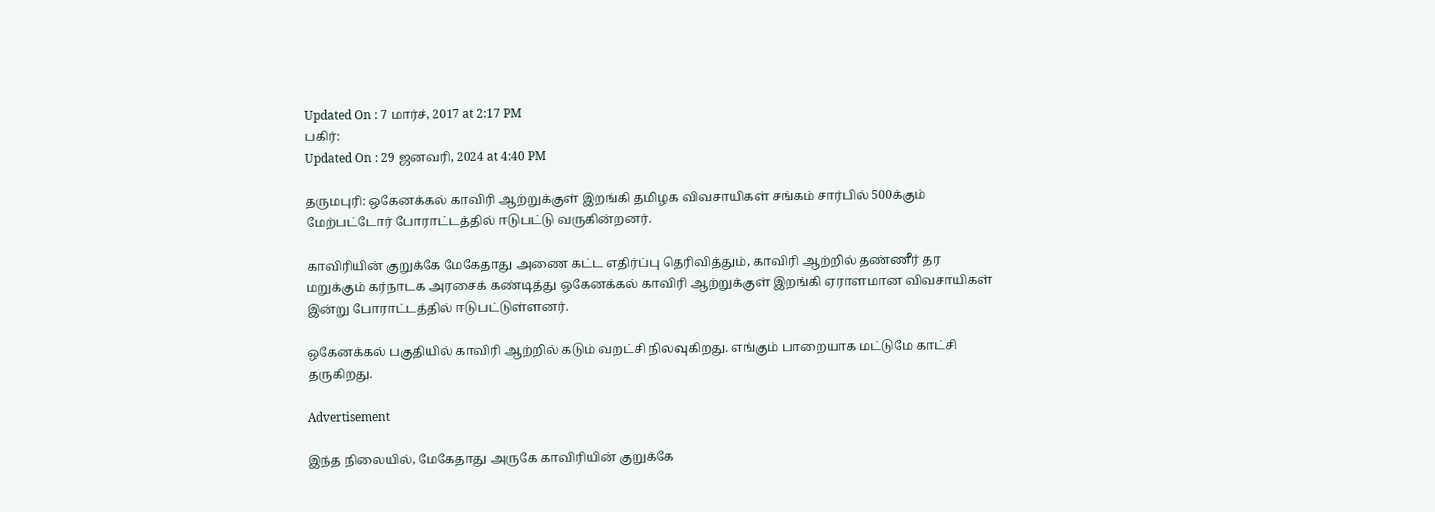Updated On : 7 மார்ச், 2017 at 2:17 PM
பகிர்:
Updated On : 29 ஜனவரி, 2024 at 4:40 PM

தருமபுரி: ஒகேனக்கல் காவிரி ஆற்றுக்குள் இறங்கி தமிழக விவசாயிகள் சங்கம் சார்பில் 500க்கும் மேற்பட்டோர் போராட்டத்தில் ஈடுபட்டு வருகின்றனர்.

காவிரியின் குறுக்கே மேகேதாது அணை கட்ட எதிர்ப்பு தெரிவித்தும், காவிரி ஆற்றில் தண்ணீர் தர மறுக்கும் கர்நாடக அரசைக் கண்டித்து ஒகேனக்கல் காவிரி ஆற்றுக்குள் இறங்கி ஏராளமான விவசாயிகள் இன்று போராட்டத்தில் ஈடுபட்டுள்ளனர்.

ஒகேனக்கல் பகுதியில் காவிரி ஆற்றில் கடும் வறட்சி நிலவுகிறது. எங்கும் பாறையாக மட்டுமே காட்சி தருகிறது.

Advertisement

இந்த நிலையில், மேகேதாது அருகே காவிரியின் குறுக்கே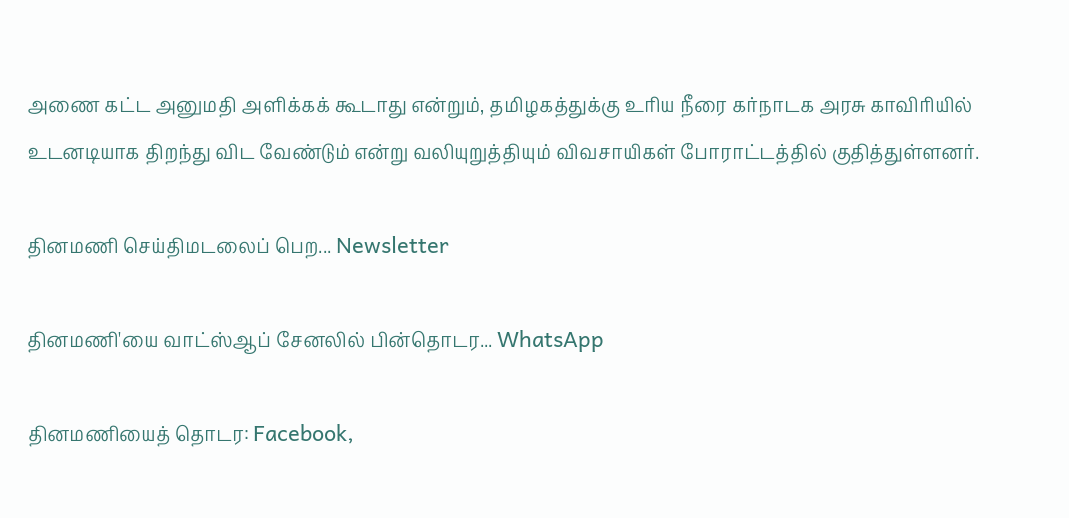அணை கட்ட அனுமதி அளிக்கக் கூடாது என்றும், தமிழகத்துக்கு உரிய நீரை கர்நாடக அரசு காவிரியில்  உடனடியாக திறந்து விட வேண்டும் என்று வலியுறுத்தியும் விவசாயிகள் போராட்டத்தில் குதித்துள்ளனர்.

தினமணி செய்திமடலைப் பெற... Newsletter

தினமணி'யை வாட்ஸ்ஆப் சேனலில் பின்தொடர... WhatsApp

தினமணியைத் தொடர: Facebook,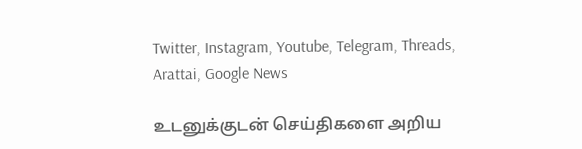Twitter, Instagram, Youtube, Telegram, Threads, Arattai, Google News

உடனுக்குடன் செய்திகளை அறிய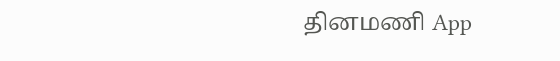தினமணி App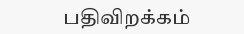பதிவிறக்கம்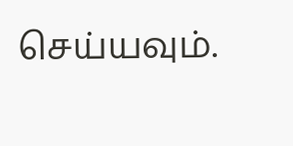செய்யவும்.